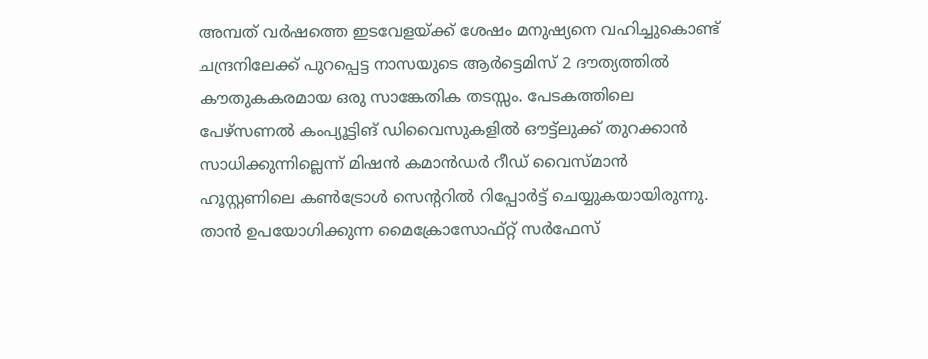അമ്പത് വർഷത്തെ ഇടവേളയ്ക്ക് ശേഷം മനുഷ്യനെ വഹിച്ചുകൊണ്ട് ചന്ദ്രനിലേക്ക് പുറപ്പെട്ട നാസയുടെ ആർട്ടെമിസ് 2 ദൗത്യത്തിൽ കൗതുകകരമായ ഒരു സാങ്കേതിക തടസ്സം. പേടകത്തിലെ പേഴ്സണൽ കംപ്യൂട്ടിങ് ഡിവൈസുകളിൽ ഔട്ട്ലുക്ക് തുറക്കാൻ സാധിക്കുന്നില്ലെന്ന് മിഷൻ കമാൻഡർ റീഡ് വൈസ്മാൻ ഹൂസ്റ്റണിലെ കൺട്രോൾ സെന്ററിൽ റിപ്പോർട്ട് ചെയ്യുകയായിരുന്നു.
താൻ ഉപയോഗിക്കുന്ന മൈക്രോസോഫ്റ്റ് സർഫേസ്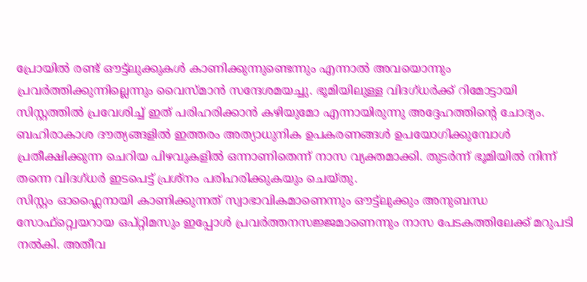പ്രോയിൽ രണ്ട് ഔട്ട്ലുക്കുകൾ കാണിക്കുന്നുണ്ടെന്നും എന്നാൽ അവയൊന്നും പ്രവർത്തിക്കുന്നില്ലെന്നും വൈസ്മാൻ സന്ദേശമയച്ചു. ഭൂമിയിലുള്ള വിദഗ്ധർക്ക് റിമോട്ടായി സിസ്റ്റത്തിൽ പ്രവേശിച്ച് ഇത് പരിഹരിക്കാൻ കഴിയുമോ എന്നായിരുന്നു അദ്ദേഹത്തിന്റെ ചോദ്യം. ബഹിരാകാശ ദൗത്യങ്ങളിൽ ഇത്തരം അത്യാധുനിക ഉപകരണങ്ങൾ ഉപയോഗിക്കുമ്പോൾ പ്രതീക്ഷിക്കുന്ന ചെറിയ പിഴവുകളിൽ ഒന്നാണിതെന്ന് നാസ വ്യക്തമാക്കി. തുടർന്ന് ഭൂമിയിൽ നിന്ന് തന്നെ വിദഗ്ധർ ഇടപെട്ട് പ്രശ്നം പരിഹരിക്കുകയും ചെയ്തു.
സിസ്റ്റം ഓഫ്ലൈനായി കാണിക്കുന്നത് സ്വാഭാവികമാണെന്നും ഔട്ട്ലുക്കും അനുബന്ധ സോഫ്റ്റ്വെയറായ ഒപ്റ്റിമസും ഇപ്പോൾ പ്രവർത്തനസജ്ജമാണെന്നും നാസ പേടകത്തിലേക്ക് മറുപടി നൽകി. അതീവ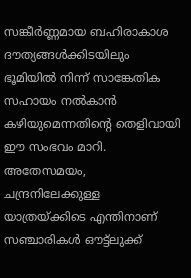സങ്കീർണ്ണമായ ബഹിരാകാശ ദൗത്യങ്ങൾക്കിടയിലും ഭൂമിയിൽ നിന്ന് സാങ്കേതിക സഹായം നൽകാൻ കഴിയുമെന്നതിന്റെ തെളിവായി ഈ സംഭവം മാറി. അതേസമയം, ചന്ദ്രനിലേക്കുള്ള യാത്രയ്ക്കിടെ എന്തിനാണ് സഞ്ചാരികൾ ഔട്ട്ലുക്ക്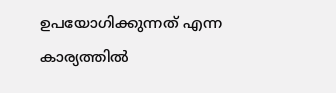ഉപയോഗിക്കുന്നത് എന്ന കാര്യത്തിൽ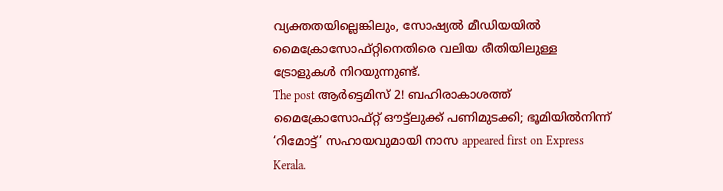വ്യക്തതയില്ലെങ്കിലും, സോഷ്യൽ മീഡിയയിൽ മൈക്രോസോഫ്റ്റിനെതിരെ വലിയ രീതിയിലുള്ള ട്രോളുകൾ നിറയുന്നുണ്ട്.
The post ആർട്ടെമിസ് 2! ബഹിരാകാശത്ത് മൈക്രോസോഫ്റ്റ് ഔട്ട്ലുക്ക് പണിമുടക്കി; ഭൂമിയിൽനിന്ന് ‘റിമോട്ട്’ സഹായവുമായി നാസ appeared first on Express Kerala.